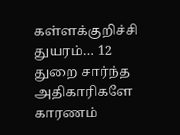கள்ளக்குறிச்சி துயரம்… 12 துறை சார்ந்த அதிகாரிகளே காரணம்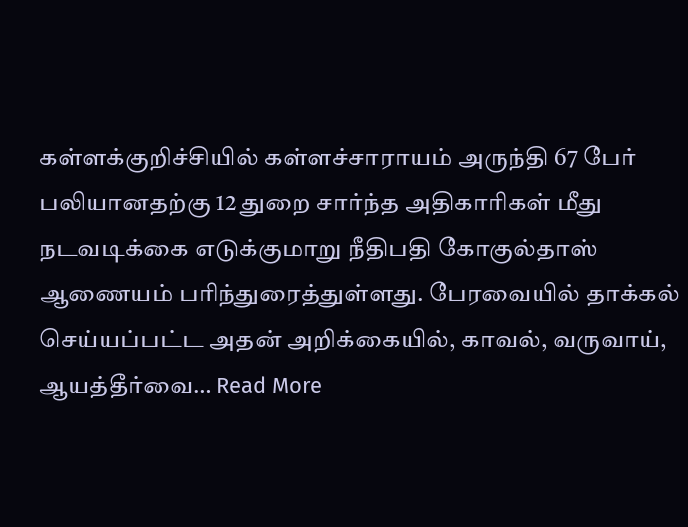கள்ளக்குறிச்சியில் கள்ளச்சாராயம் அருந்தி 67 பேர் பலியானதற்கு 12 துறை சார்ந்த அதிகாரிகள் மீது நடவடிக்கை எடுக்குமாறு நீதிபதி கோகுல்தாஸ் ஆணையம் பரிந்துரைத்துள்ளது. பேரவையில் தாக்கல் செய்யப்பட்ட அதன் அறிக்கையில், காவல், வருவாய், ஆயத்தீர்வை… Read More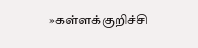»கள்ளக்குறிச்சி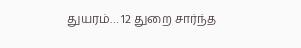துயரம்… 12 துறை சார்ந்த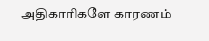அதிகாரிகளே காரணம்